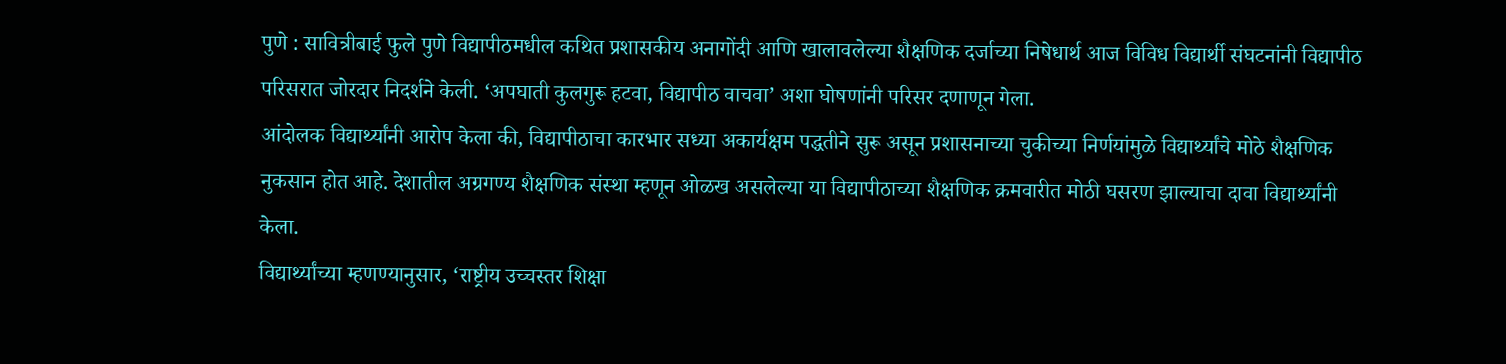पुणे : सावित्रीबाई फुले पुणे विद्यापीठमधील कथित प्रशासकीय अनागोंदी आणि खालावलेल्या शैक्षणिक दर्जाच्या निषेधार्थ आज विविध विद्यार्थी संघटनांनी विद्यापीठ परिसरात जोरदार निदर्शने केली. ‘अपघाती कुलगुरू हटवा, विद्यापीठ वाचवा’ अशा घोषणांनी परिसर दणाणून गेला.
आंदोलक विद्यार्थ्यांनी आरोप केला की, विद्यापीठाचा कारभार सध्या अकार्यक्षम पद्धतीने सुरू असून प्रशासनाच्या चुकीच्या निर्णयांमुळे विद्यार्थ्यांचे मोठे शैक्षणिक नुकसान होत आहे. देशातील अग्रगण्य शैक्षणिक संस्था म्हणून ओळख असलेल्या या विद्यापीठाच्या शैक्षणिक क्रमवारीत मोठी घसरण झाल्याचा दावा विद्यार्थ्यांनी केला.
विद्यार्थ्यांच्या म्हणण्यानुसार, ‘राष्ट्रीय उच्चस्तर शिक्षा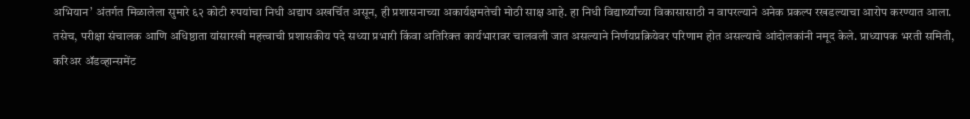अभियान’ अंतर्गत मिळालेला सुमारे ६२ कोटी रुपयांचा निधी अद्याप अखर्चित असून, ही प्रशासनाच्या अकार्यक्षमतेची मोठी साक्ष आहे. हा निधी विद्यार्थ्यांच्या विकासासाठी न वापरल्याने अनेक प्रकल्प रखडल्याचा आरोप करण्यात आला.
तसेच, परीक्षा संचालक आणि अधिष्ठाता यांसारखी महत्त्वाची प्रशासकीय पदे सध्या प्रभारी किंवा अतिरिक्त कार्यभारावर चालवली जात असल्याने निर्णयप्रक्रियेवर परिणाम होत असल्याचे आंदोलकांनी नमूद केले. प्राध्यापक भरती समिती, करिअर ॲडव्हान्समेंट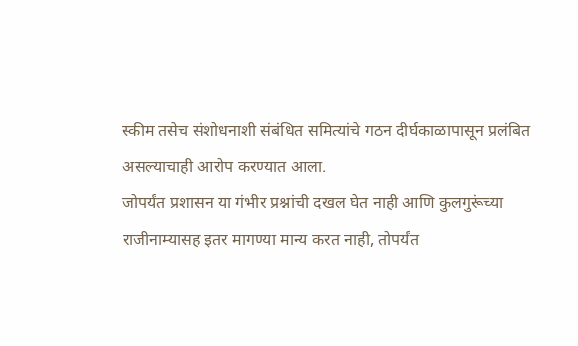स्कीम तसेच संशोधनाशी संबंधित समित्यांचे गठन दीर्घकाळापासून प्रलंबित असल्याचाही आरोप करण्यात आला.
जोपर्यंत प्रशासन या गंभीर प्रश्नांची दखल घेत नाही आणि कुलगुरूंच्या राजीनाम्यासह इतर मागण्या मान्य करत नाही, तोपर्यंत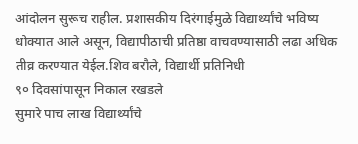आंदोलन सुरूच राहील. प्रशासकीय दिरंगाईमुळे विद्यार्थ्यांचे भविष्य धोक्यात आले असून, विद्यापीठाची प्रतिष्ठा वाचवण्यासाठी लढा अधिक तीव्र करण्यात येईल.शिव बरौले, विद्यार्थी प्रतिनिधी
९० दिवसांपासून निकाल रखडले
सुमारे पाच लाख विद्यार्थ्यांचे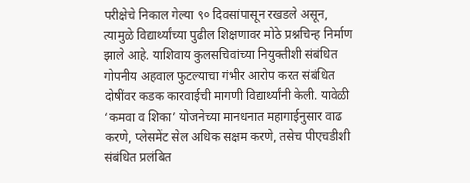परीक्षेचे निकाल गेल्या ९० दिवसांपासून रखडले असून, त्यामुळे विद्यार्थ्यांच्या पुढील शिक्षणावर मोठे प्रश्नचिन्ह निर्माण झाले आहे. याशिवाय कुलसचिवांच्या नियुक्तीशी संबंधित गोपनीय अहवाल फुटल्याचा गंभीर आरोप करत संबंधित दोषींवर कडक कारवाईची मागणी विद्यार्थ्यांनी केली. यावेळी ‘कमवा व शिका’ योजनेच्या मानधनात महागाईनुसार वाढ करणे, प्लेसमेंट सेल अधिक सक्षम करणे, तसेच पीएचडीशी संबंधित प्रलंबित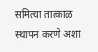समित्या तात्काळ स्थापन करणे अशा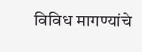विविध मागण्यांचे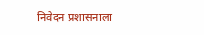निवेदन प्रशासनाला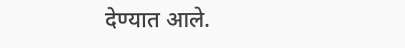देण्यात आले.